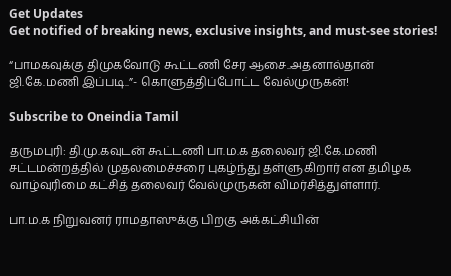Get Updates
Get notified of breaking news, exclusive insights, and must-see stories!

“பாமகவுக்கு திமுகவோடு கூட்டணி சேர ஆசை..அதனால்தான் ஜி.கே.மணி இப்படி..”- கொளுத்திப்போட்ட வேல்முருகன்!

Subscribe to Oneindia Tamil

தருமபுரி: தி.மு.கவுடன் கூட்டணி பா.ம.க தலைவர் ஜி.கே.மணி சட்டமன்றத்தில் முதலமைச்சரை புகழ்ந்து தள்ளுகிறார் என தமிழக வாழ்வுரிமை கட்சித் தலைவர் வேல்முருகன் விமர்சித்துள்ளார்.

பா.ம.க நிறுவனர் ராமதாஸுக்கு பிறகு அக்கட்சியின்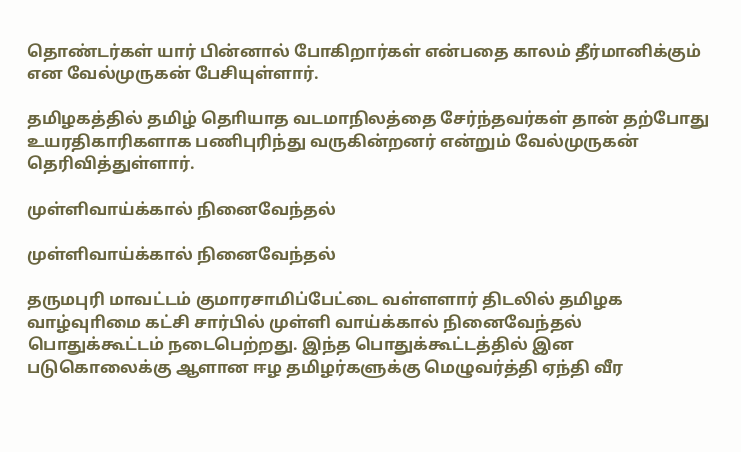தொண்டர்கள் யார் பின்னால் போகிறார்கள் என்பதை காலம் தீர்மானிக்கும் என வேல்முருகன் பேசியுள்ளார்.

தமிழகத்தில் தமிழ் தொியாத வடமாநிலத்தை சேர்ந்தவர்கள் தான் தற்போது உயரதிகாரிகளாக பணிபுரிந்து வருகின்றனர் என்றும் வேல்முருகன் தெரிவித்துள்ளார்.

முள்ளிவாய்க்கால் நினைவேந்தல்

முள்ளிவாய்க்கால் நினைவேந்தல்

தருமபுரி மாவட்டம் குமாரசாமிப்பேட்டை வள்ளளார் திடலில் தமிழக வாழ்வுாிமை கட்சி சார்பில் முள்ளி வாய்க்கால் நினைவேந்தல் பொதுக்கூட்டம் நடைபெற்றது. இந்த பொதுக்கூட்டத்தில் இன படுகொலைக்கு ஆளான ஈழ தமிழர்களுக்கு மெழுவர்த்தி ஏந்தி வீர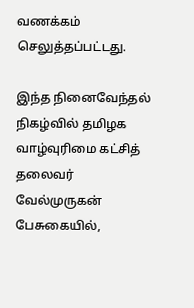வணக்கம் செலுத்தப்பட்டது.

இந்த நினைவேந்தல் நிகழ்வில் தமிழக வாழ்வுரிமை கட்சித் தலைவர் வேல்முருகன் பேசுகையில்,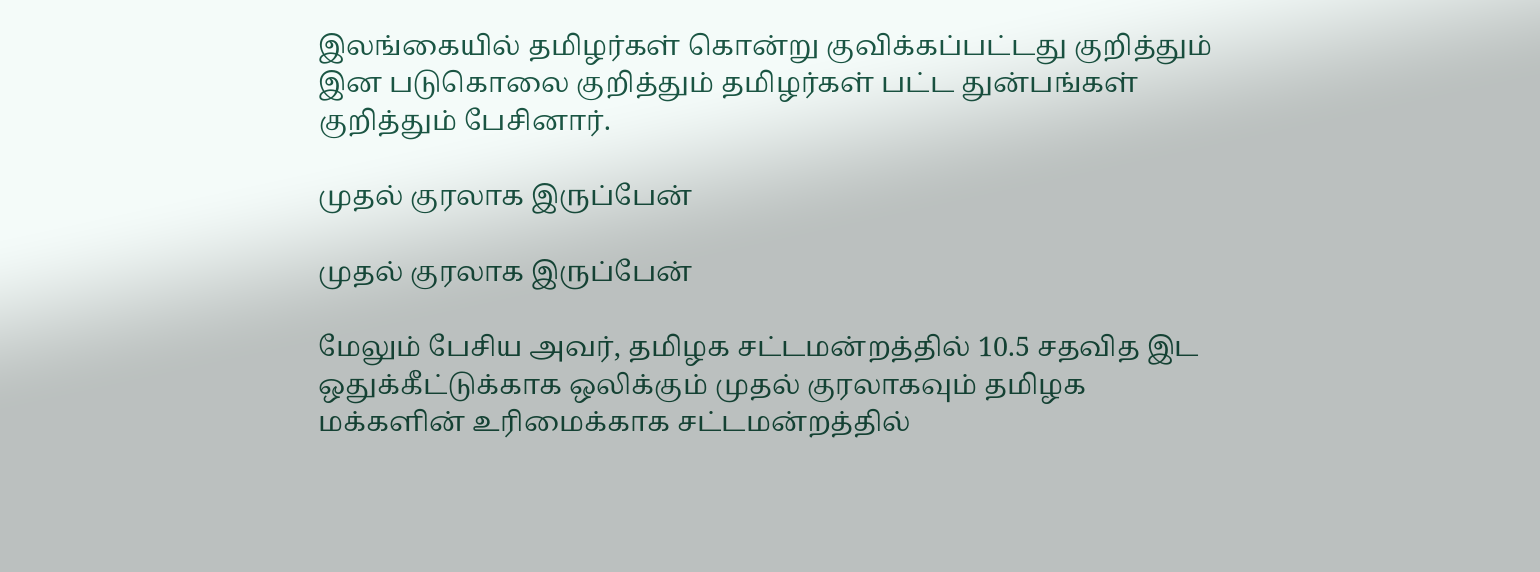இலங்கையில் தமிழர்கள் கொன்று குவிக்கப்பட்டது குறித்தும் இன படுகொலை குறித்தும் தமிழர்கள் பட்ட துன்பங்கள் குறித்தும் பேசினார்.

முதல் குரலாக இருப்பேன்

முதல் குரலாக இருப்பேன்

மேலும் பேசிய அவர், தமிழக சட்டமன்றத்தில் 10.5 சதவித இட ஒதுக்கீட்டுக்காக ஒலிக்கும் முதல் குரலாகவும் தமிழக மக்களின் உரிமைக்காக சட்டமன்றத்தில்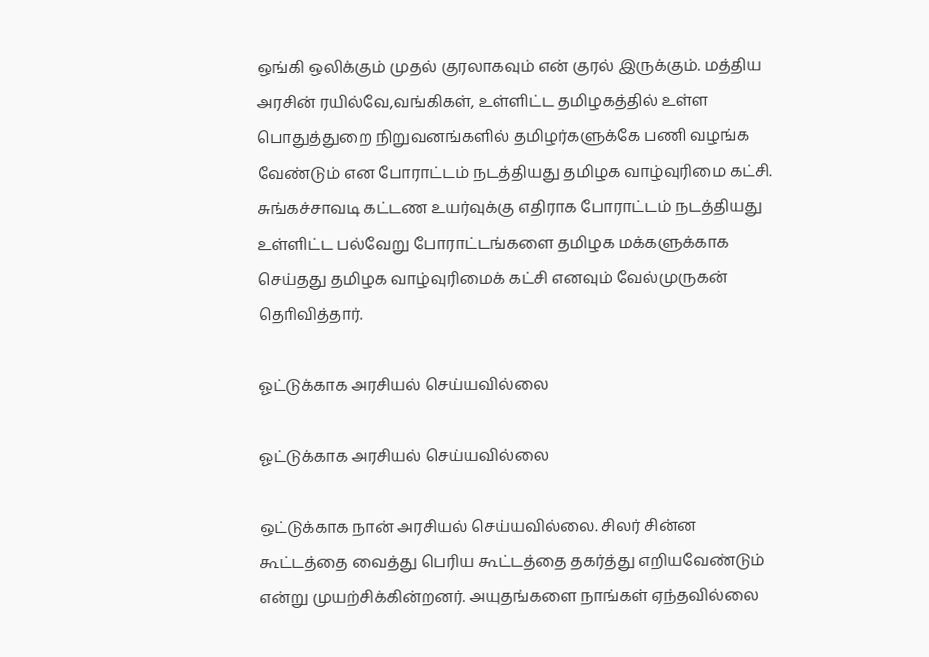ஒங்கி ஒலிக்கும் முதல் குரலாகவும் என் குரல் இருக்கும். மத்திய அரசின் ரயில்வே,வங்கிகள், உள்ளிட்ட தமிழகத்தில் உள்ள பொதுத்துறை நிறுவனங்களில் தமிழர்களுக்கே பணி வழங்க வேண்டும் என போராட்டம் நடத்தியது தமிழக வாழ்வுரிமை கட்சி. சுங்கச்சாவடி கட்டண உயர்வுக்கு எதிராக போராட்டம் நடத்தியது உள்ளிட்ட பல்வேறு போராட்டங்களை தமிழக மக்களுக்காக செய்தது தமிழக வாழ்வுரிமைக் கட்சி எனவும் வேல்முருகன் தொிவித்தார்.

ஓட்டுக்காக அரசியல் செய்யவில்லை

ஓட்டுக்காக அரசியல் செய்யவில்லை

ஒட்டுக்காக நான் அரசியல் செய்யவில்லை. சிலர் சின்ன கூட்டத்தை வைத்து பெரிய கூட்டத்தை தகர்த்து எறியவேண்டும் என்று முயற்சிக்கின்றனர். அயுதங்களை நாங்கள் ஏந்தவில்லை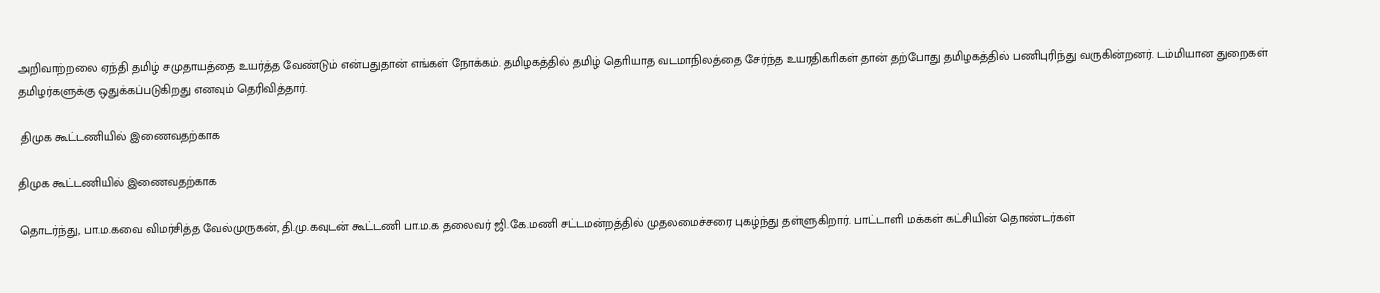அறிவாற்றலை ஏந்தி தமிழ் சமுதாயத்தை உயர்த்த வேண்டும் என்பதுதான் எங்கள் நோக்கம். தமிழகத்தில் தமிழ் தொியாத வடமாநிலத்தை சேர்ந்த உயரதிகாிகள் தான் தற்போது தமிழகத்தில் பணிபுரிந்து வருகின்றனர். டம்மியான துறைகள் தமிழர்களுக்கு ஒதுக்கப்படுகிறது எனவும் தெரிவித்தார்.

 திமுக கூட்டணியில் இணைவதற்காக

திமுக கூட்டணியில் இணைவதற்காக

தொடர்ந்து, பா.ம.கவை விமர்சித்த வேல்முருகன், தி.மு.கவுடன் கூட்டணி பா.ம.க தலைவர் ஜி.கே.மணி சட்டமன்றத்தில் முதலமைச்சரை புகழ்ந்து தள்ளுகிறார். பாட்டாளி மக்கள் கட்சியின் தொண்டர்கள்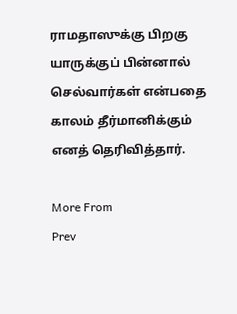ராமதாஸுக்கு பிறகு யாருக்குப் பின்னால் செல்வார்கள் என்பதை காலம் தீர்மானிக்கும் எனத் தெரிவித்தார்.

More From
Prev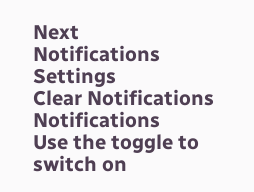Next
Notifications
Settings
Clear Notifications
Notifications
Use the toggle to switch on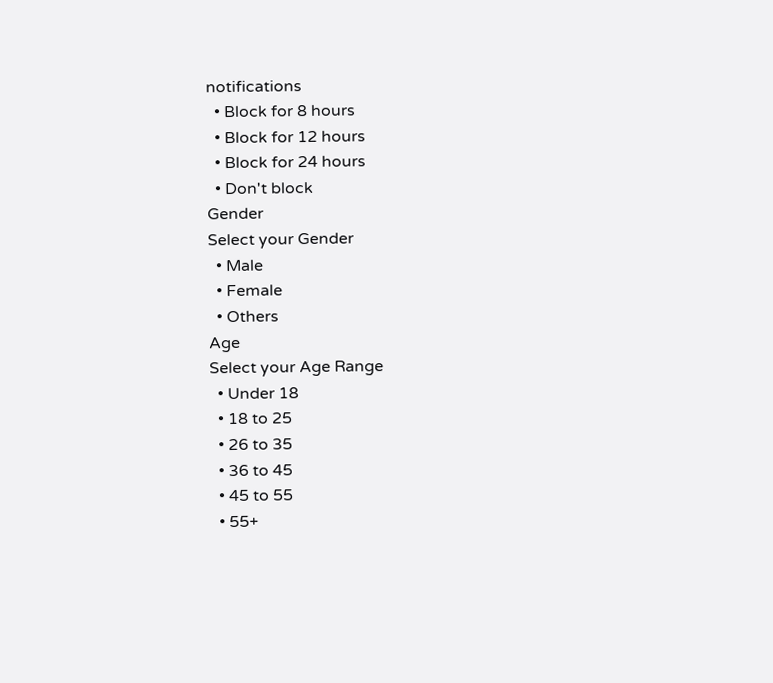notifications
  • Block for 8 hours
  • Block for 12 hours
  • Block for 24 hours
  • Don't block
Gender
Select your Gender
  • Male
  • Female
  • Others
Age
Select your Age Range
  • Under 18
  • 18 to 25
  • 26 to 35
  • 36 to 45
  • 45 to 55
  • 55+